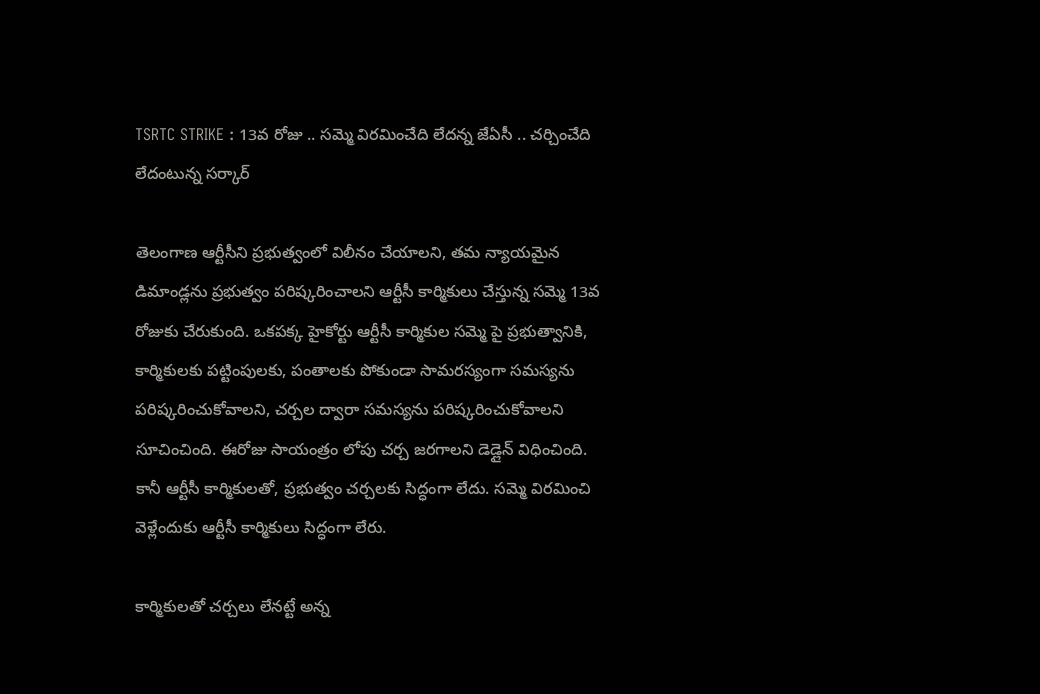TSRTC STRIKE : 13వ రోజు .. సమ్మె విరమించేది లేదన్న జేఏసీ .. చర్చించేది లేదంటున్న సర్కార్

తెలంగాణ ఆర్టీసీని ప్రభుత్వంలో విలీనం చేయాలని, తమ న్యాయమైన డిమాండ్లను ప్రభుత్వం పరిష్కరించాలని ఆర్టీసీ కార్మికులు చేస్తున్న సమ్మె 13వ రోజుకు చేరుకుంది. ఒకపక్క హైకోర్టు ఆర్టీసీ కార్మికుల సమ్మె పై ప్రభుత్వానికి, కార్మికులకు పట్టింపులకు, పంతాలకు పోకుండా సామరస్యంగా సమస్యను పరిష్కరించుకోవాలని, చర్చల ద్వారా సమస్యను పరిష్కరించుకోవాలని సూచించింది. ఈరోజు సాయంత్రం లోపు చర్చ జరగాలని డెడ్లైన్ విధించింది. కానీ ఆర్టీసీ కార్మికులతో, ప్రభుత్వం చర్చలకు సిద్ధంగా లేదు. సమ్మె విరమించి వెళ్లేందుకు ఆర్టీసీ కార్మికులు సిద్ధంగా లేరు.

కార్మికులతో చర్చలు లేనట్టే అన్న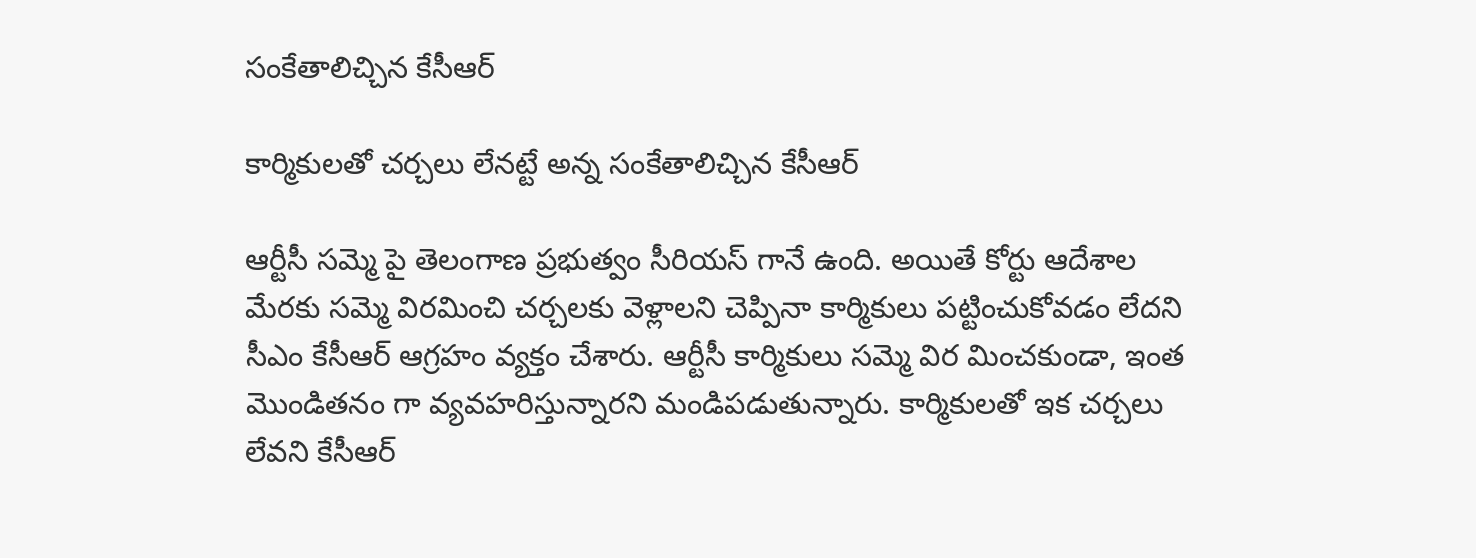సంకేతాలిచ్చిన కేసీఆర్

కార్మికులతో చర్చలు లేనట్టే అన్న సంకేతాలిచ్చిన కేసీఆర్

ఆర్టీసీ సమ్మె పై తెలంగాణ ప్రభుత్వం సీరియస్ గానే ఉంది. అయితే కోర్టు ఆదేశాల మేరకు సమ్మె విరమించి చర్చలకు వెళ్లాలని చెప్పినా కార్మికులు పట్టించుకోవడం లేదని సీఎం కేసీఆర్ ఆగ్రహం వ్యక్తం చేశారు. ఆర్టీసీ కార్మికులు సమ్మె విర మించకుండా, ఇంత మొండితనం గా వ్యవహరిస్తున్నారని మండిపడుతున్నారు. కార్మికులతో ఇక చర్చలు లేవని కేసీఆర్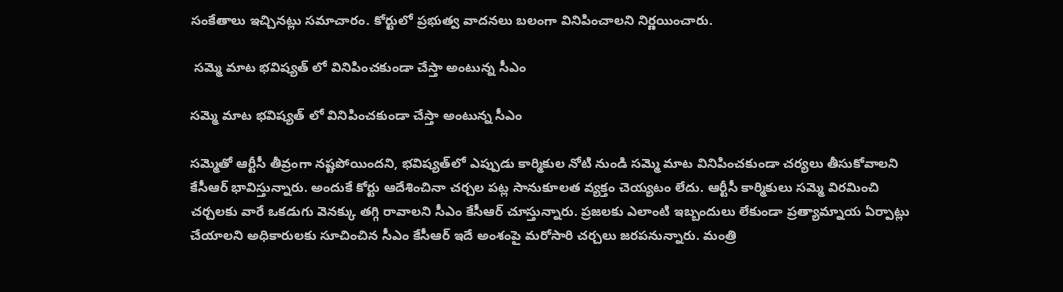సంకేతాలు ఇచ్చినట్లు సమాచారం. కోర్టులో ప్రభుత్వ వాదనలు బలంగా వినిపించాలని నిర్ణయించారు.

 సమ్మె మాట భవిష్యత్ లో వినిపించకుండా చేస్తా అంటున్న సీఎం

సమ్మె మాట భవిష్యత్ లో వినిపించకుండా చేస్తా అంటున్న సీఎం

సమ్మెతో ఆర్టీసీ తీవ్రంగా నష్టపోయిందని, భవిష్యత్‌లో ఎప్పుడు కార్మికుల నోటి నుండి సమ్మె మాట వినిపించకుండా చర్యలు తీసుకోవాలని కేసీఆర్ భావిస్తున్నారు. అందుకే కోర్టు ఆదేశించినా చర్చల పట్ల సానుకూలత వ్యక్తం చెయ్యటం లేదు. ఆర్టీసీ కార్మికులు సమ్మె విరమించి చర్చలకు వారే ఒకడుగు వెనక్కు తగ్గి రావాలని సీఎం కేసీఆర్ చూస్తున్నారు. ప్రజలకు ఎలాంటి ఇబ్బందులు లేకుండా ప్రత్యామ్నాయ ఏర్పాట్లు చేయాలని అధికారులకు సూచించిన సీఎం కేసీఆర్ ఇదే అంశంపై మరోసారి చర్చలు జరపనున్నారు. మంత్రి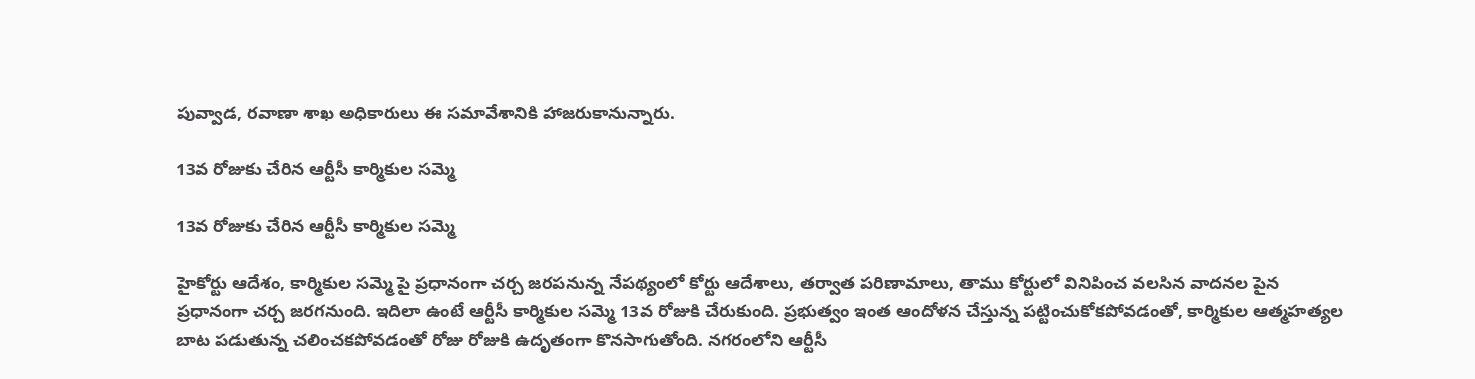పువ్వాడ, రవాణా శాఖ అధికారులు ఈ సమావేశానికి హాజరుకానున్నారు.

13వ రోజుకు చేరిన ఆర్టీసీ కార్మికుల సమ్మె

13వ రోజుకు చేరిన ఆర్టీసీ కార్మికుల సమ్మె

హైకోర్టు ఆదేశం, కార్మికుల సమ్మె పై ప్రధానంగా చర్చ జరపనున్న నేపథ్యంలో కోర్టు ఆదేశాలు, తర్వాత పరిణామాలు, తాము కోర్టులో వినిపించ వలసిన వాదనల పైన ప్రధానంగా చర్చ జరగనుంది. ఇదిలా ఉంటే ఆర్టీసీ కార్మికుల సమ్మె 13వ రోజుకి చేరుకుంది. ప్రభుత్వం ఇంత ఆందోళన చేస్తున్న పట్టించుకోకపోవడంతో, కార్మికుల ఆత్మహత్యల బాట పడుతున్న చలించకపోవడంతో రోజు రోజుకి ఉదృతంగా కొనసాగుతోంది. నగరంలోని ఆర్టీసీ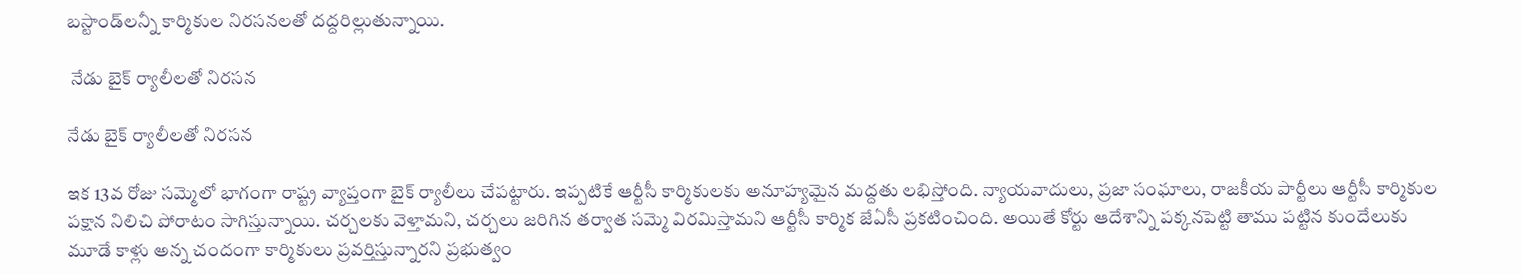బస్టాండ్‌లన్నీ కార్మికుల నిరసనలతో దద్దరిల్లుతున్నాయి.

 నేడు బైక్ ర్యాలీలతో నిరసన

నేడు బైక్ ర్యాలీలతో నిరసన

ఇక 13వ రోజు సమ్మెలో భాగంగా రాష్ట్ర వ్యాప్తంగా బైక్ ర్యాలీలు చేపట్టారు. ఇప్పటికే ఆర్టీసీ కార్మికులకు అనూహ్యమైన మద్దతు లభిస్తోంది. న్యాయవాదులు, ప్రజా సంఘాలు, రాజకీయ పార్టీలు ఆర్టీసీ కార్మికుల పక్షాన నిలిచి పోరాటం సాగిస్తున్నాయి. చర్చలకు వెళ్తామని, చర్చలు జరిగిన తర్వాత సమ్మె విరమిస్తామని ఆర్టీసీ కార్మిక జేఏసీ ప్రకటించింది. అయితే కోర్టు ఆదేశాన్ని పక్కనపెట్టి తాము పట్టిన కుందేలుకు మూడే కాళ్లు అన్న చందంగా కార్మికులు ప్రవర్తిస్తున్నారని ప్రభుత్వం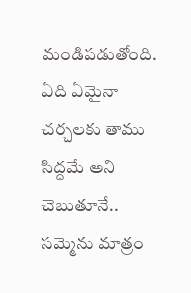మండిపడుతోంది. ఏది ఏమైనా చర్చలకు తాము సిద్దమే అని చెబుతూనే.. సమ్మెను మాత్రం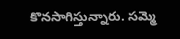కొనసాగిస్తున్నారు. సమ్మె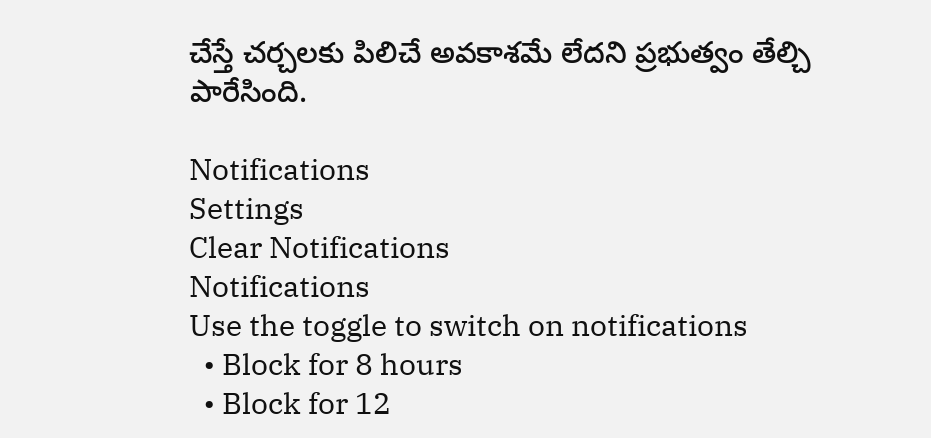చేస్తే చర్చలకు పిలిచే అవకాశమే లేదని ప్రభుత్వం తేల్చి పారేసింది.

Notifications
Settings
Clear Notifications
Notifications
Use the toggle to switch on notifications
  • Block for 8 hours
  • Block for 12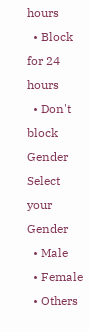hours
  • Block for 24 hours
  • Don't block
Gender
Select your Gender
  • Male
  • Female
  • Others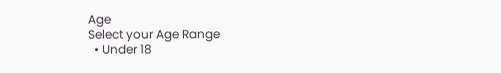Age
Select your Age Range
  • Under 18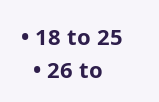• 18 to 25
  • 26 to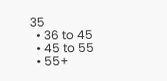35
  • 36 to 45
  • 45 to 55
  • 55+